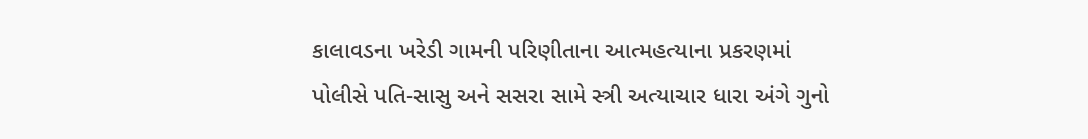કાલાવડના ખરેડી ગામની પરિણીતાના આત્મહત્યાના પ્રકરણમાં પોલીસે પતિ-સાસુ અને સસરા સામે સ્ત્રી અત્યાચાર ધારા અંગે ગુનો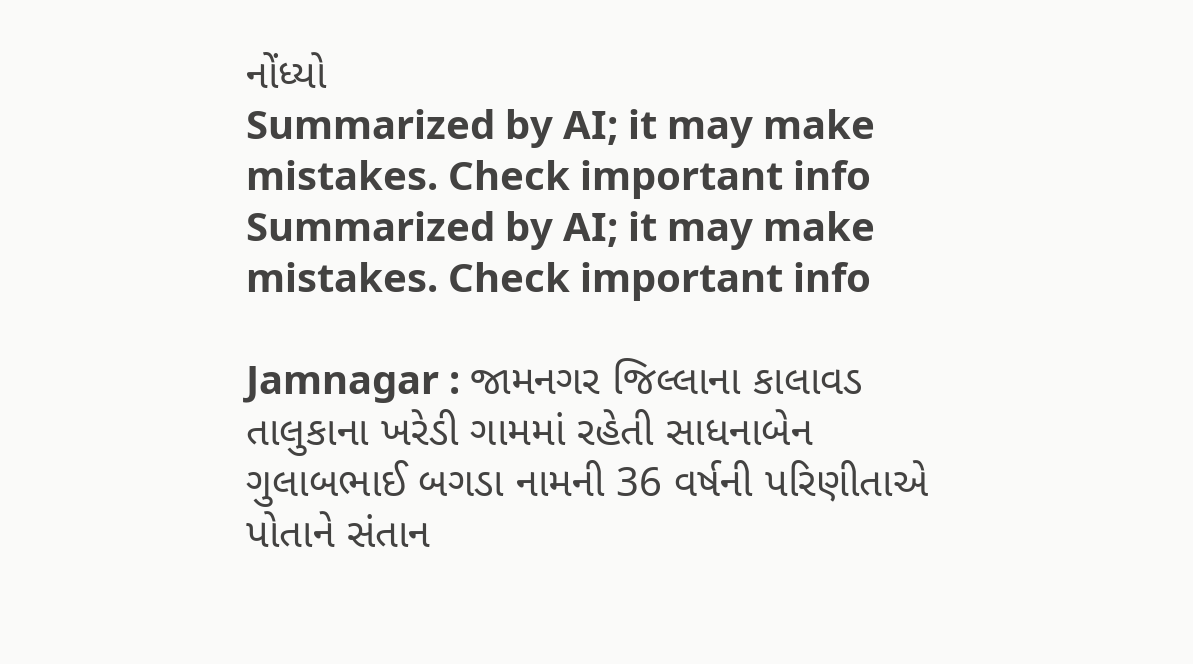નોંધ્યો
Summarized by AI; it may make mistakes. Check important info
Summarized by AI; it may make mistakes. Check important info

Jamnagar : જામનગર જિલ્લાના કાલાવડ તાલુકાના ખરેડી ગામમાં રહેતી સાધનાબેન ગુલાબભાઈ બગડા નામની 36 વર્ષની પરિણીતાએ પોતાને સંતાન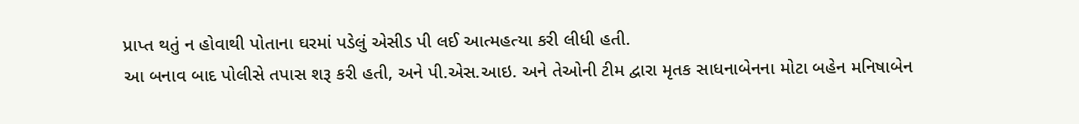પ્રાપ્ત થતું ન હોવાથી પોતાના ઘરમાં પડેલું એસીડ પી લઈ આત્મહત્યા કરી લીધી હતી.
આ બનાવ બાદ પોલીસે તપાસ શરૂ કરી હતી, અને પી.એસ.આઇ. અને તેઓની ટીમ દ્વારા મૃતક સાધનાબેનના મોટા બહેન મનિષાબેન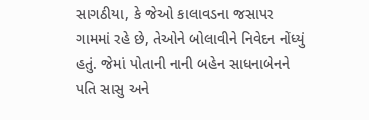સાગઠીયા, કે જેઓ કાલાવડના જસાપર ગામમાં રહે છે, તેઓને બોલાવીને નિવેદન નોંધ્યું હતું. જેમાં પોતાની નાની બહેન સાધનાબેનને પતિ સાસુ અને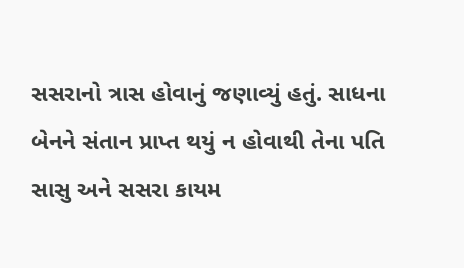સસરાનો ત્રાસ હોવાનું જણાવ્યું હતું. સાધના બેનને સંતાન પ્રાપ્ત થયું ન હોવાથી તેના પતિ સાસુ અને સસરા કાયમ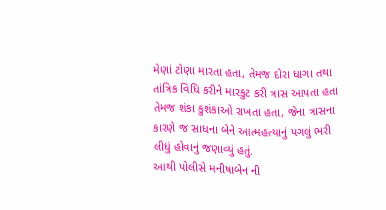મેણાં ટોણા મારતા હતા, તેમજ દોરા ધાગા તથા તાંત્રિક વિધિ કરીને મારકુટ કરી ત્રાસ આપતા હતા તેમજ શંકા કુશંકાઓ રાખતા હતા, જેના ત્રાસના કારણે જ સાધના બેને આત્મહત્યાનું પગલું ભરી લીધું હોવાનું જણાવ્યું હતું.
આથી પોલીસે મનીષાબેન ની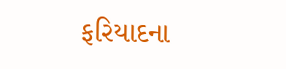ફરિયાદના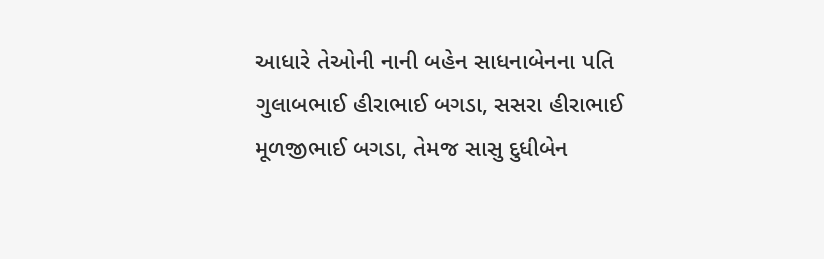આધારે તેઓની નાની બહેન સાધનાબેનના પતિ ગુલાબભાઈ હીરાભાઈ બગડા, સસરા હીરાભાઈ મૂળજીભાઈ બગડા, તેમજ સાસુ દુધીબેન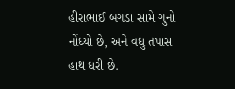હીરાભાઈ બગડા સામે ગુનો નોંધ્યો છે, અને વધુ તપાસ હાથ ધરી છે.